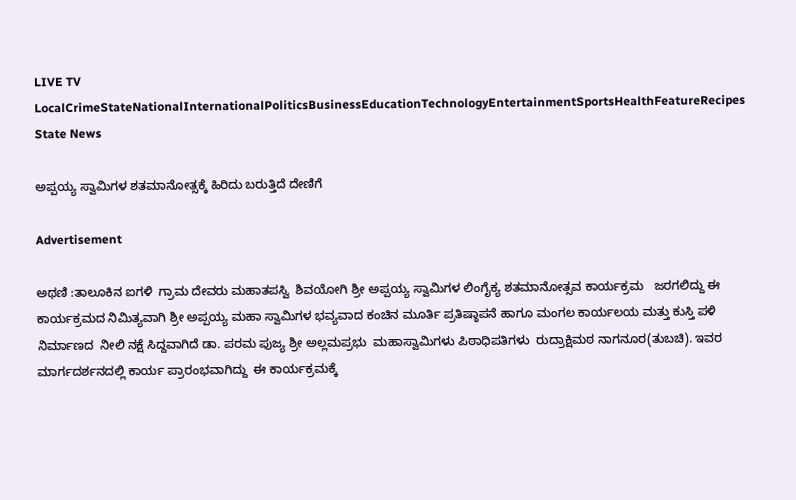LIVE TV LocalCrimeStateNationalInternationalPoliticsBusinessEducationTechnologyEntertainmentSportsHealthFeatureRecipes
State News

ಅಪ್ಪಯ್ಯ ಸ್ವಾಮಿಗಳ ಶತಮಾನೋತ್ಸಕ್ಕೆ ಹಿರಿದು ಬರುತ್ತಿದೆ ದೇಣಿಗೆ

Advertisement

ಅಥಣಿ :ತಾಲೂಕಿನ ಐಗಳಿ  ಗ್ರಾಮ ದೇವರು ಮಹಾತಪಸ್ವಿ  ಶಿವಯೋಗಿ ಶ್ರೀ ಅಪ್ಪಯ್ಯ ಸ್ವಾಮಿಗಳ ಲಿಂಗೈಕ್ಯ ಶತಮಾನೋತ್ಸವ ಕಾರ್ಯಕ್ರಮ   ಜರಗಲಿದ್ದು ಈ ಕಾರ್ಯಕ್ರಮದ ನಿಮಿತ್ಯವಾಗಿ ಶ್ರೀ ಅಪ್ಪಯ್ಯ ಮಹಾ ಸ್ವಾಮಿಗಳ ಭವ್ಯವಾದ ಕಂಚಿನ ಮೂರ್ತಿ ಪ್ರತಿಷ್ಠಾಪನೆ ಹಾಗೂ ಮಂಗಲ ಕಾರ್ಯಲಯ ಮತ್ತು ಕುಸ್ತಿ ಪಳಿ  ನಿರ್ಮಾಣದ  ನೀಲಿ ನಕ್ಷೆ ಸಿದ್ದವಾಗಿದೆ ಡಾ. ಪರಮ ಪುಜ್ಯ ಶ್ರೀ ಅಲ್ಲಮಪ್ರಭು  ಮಹಾಸ್ವಾಮಿಗಳು ಪಿಠಾಧಿಪತಿಗಳು  ರುದ್ರಾಕ್ಷಿಮಠ ನಾಗನೂರ(ತುಬಚಿ). ಇವರ  ಮಾರ್ಗದರ್ಶನದಲ್ಲಿ ಕಾರ್ಯ ಪ್ರಾರಂಭವಾಗಿದ್ದು  ಈ ಕಾರ್ಯಕ್ರಮಕ್ಕೆ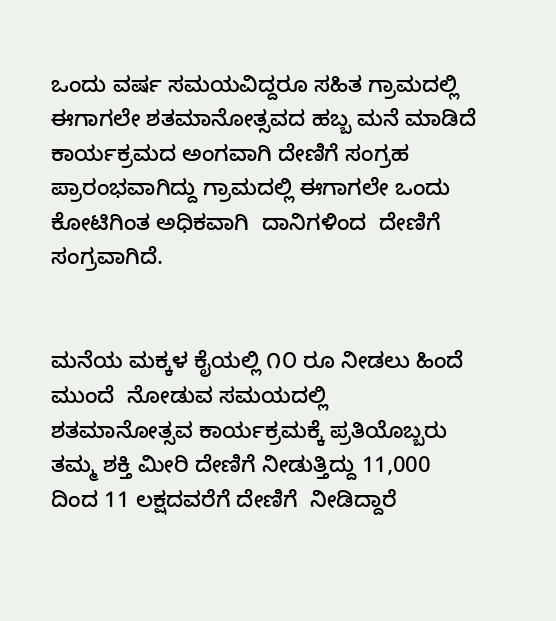ಒಂದು ವರ್ಷ ಸಮಯವಿದ್ದರೂ ಸಹಿತ ಗ್ರಾಮದಲ್ಲಿ ಈಗಾಗಲೇ ಶತಮಾನೋತ್ಸವದ ಹಬ್ಬ ಮನೆ ಮಾಡಿದೆ  ಕಾರ್ಯಕ್ರಮದ ಅಂಗವಾಗಿ ದೇಣಿಗೆ ಸಂಗ್ರಹ ಪ್ರಾರಂಭವಾಗಿದ್ದು ಗ್ರಾಮದಲ್ಲಿ ಈಗಾಗಲೇ ಒಂದು ಕೋಟಿಗಿಂತ ಅಧಿಕವಾಗಿ  ದಾನಿಗಳಿಂದ  ದೇಣಿಗೆ ಸಂಗ್ರವಾಗಿದೆ.


ಮನೆಯ ಮಕ್ಕಳ ಕೈಯಲ್ಲಿ ೧೦ ರೂ ನೀಡಲು ಹಿಂದೆ ಮುಂದೆ  ನೋಡುವ ಸಮಯದಲ್ಲಿ  ಶತಮಾನೋತ್ಸವ ಕಾರ್ಯಕ್ರಮಕ್ಕೆ ಪ್ರತಿಯೊಬ್ಬರು ತಮ್ಮ ಶಕ್ತಿ ಮೀರಿ ದೇಣಿಗೆ ನೀಡುತ್ತಿದ್ದು 11,000 ದಿಂದ 11 ಲಕ್ಷದವರೆಗೆ ದೇಣಿಗೆ  ನೀಡಿದ್ದಾರೆ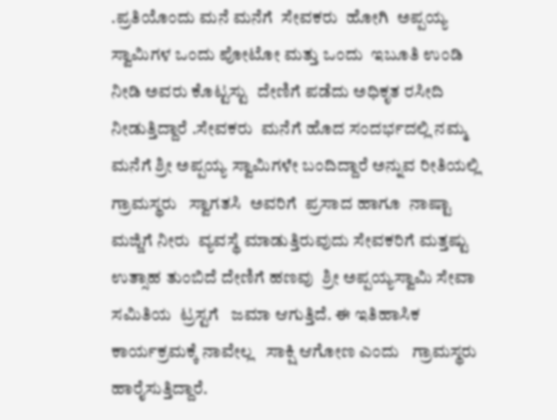.ಪ್ರತಿಯೊಂದು ಮನೆ ಮನೆಗೆ  ಸೇವಕರು  ಹೋಗಿ  ಅಪ್ಪಯ್ಯ ಸ್ವಾಮಿಗಳ ಒಂದು ಪೋಟೋ ಮತ್ತು ಒಂದು  ಇಬೂತಿ ಉಂಡಿ ನೀಡಿ ಅವರು ಕೊಟ್ಟಸ್ಟು  ದೇಣಿಗೆ ಪಡೆದು ಅಧಿಕೃತ ರಸೀದಿ ನೀಡುತ್ತಿದ್ದಾರೆ .ಸೇವಕರು  ಮನೆಗೆ ಹೊದ ಸಂದರ್ಭದಲ್ಲಿ ನಮ್ಮ  ಮನೆಗೆ ಶ್ರೀ ಅಪ್ಪಯ್ಯ ಸ್ವಾಮಿಗಳೇ ಬಂದಿದ್ದಾರೆ ಅನ್ನುವ ರೀತಿಯಲ್ಲಿ ಗ್ರಾಮಸ್ಥರು   ಸ್ವಾಗತಸಿ  ಅವರಿಗೆ  ಪ್ರಸಾದ ಹಾಗೂ  ನಾಷ್ಟಾ ಮಜ್ಜಿಗೆ ನೀರು  ವ್ಯವಸ್ಥೆ ಮಾಡುತ್ತಿರುವುದು ಸೇವಕರಿಗೆ ಮತ್ತಷ್ಟು ಉತ್ಸಾಹ ತುಂಬಿದೆ ದೇಣಿಗೆ ಹಣವು  ಶ್ರೀ ಅಪ್ಪಯ್ಯಸ್ವಾಮಿ ಸೇವಾ ಸಮಿತಿಯ  ಟ್ರಸ್ಟಗೆ   ಜಮಾ ಆಗುತ್ತಿದೆ. ಈ ಇತಿಹಾಸಿಕ ಕಾರ್ಯಕ್ರಮಕ್ಕೆ ನಾವೇಲ್ಲ   ಸಾಕ್ಷಿ ಆಗೋಣ ಎಂದು   ಗ್ರಾಮಸ್ಥರು ಹಾರೈಸುತ್ತಿದ್ದಾರೆ.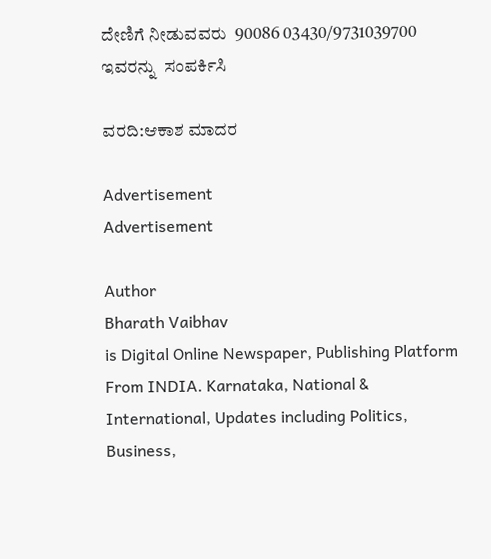ದೇಣಿಗೆ ನೀಡುವವರು  90086 03430/9731039700  ಇವರನ್ನು  ಸಂಪರ್ಕಿಸಿ

ವರದಿ:ಆಕಾಶ ಮಾದರ

Advertisement
Advertisement

Author
Bharath Vaibhav
is Digital Online Newspaper, Publishing Platform From INDIA. Karnataka, National & International, Updates including Politics, Business,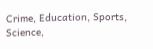Crime, Education, Sports, Science,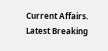Current Affairs. Latest Breaking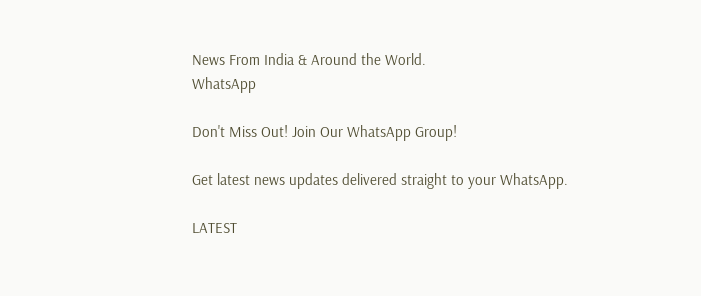News From India & Around the World.
WhatsApp

Don't Miss Out! Join Our WhatsApp Group!

Get latest news updates delivered straight to your WhatsApp.

LATEST